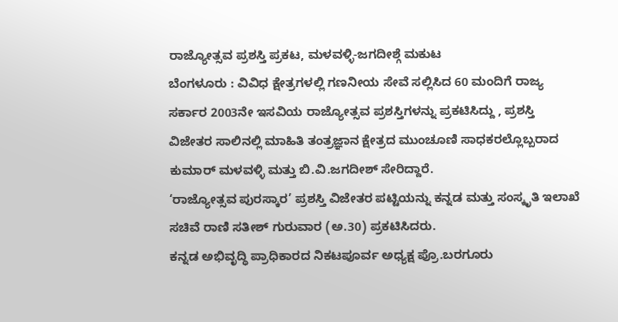ರಾಜ್ಯೋತ್ಸವ ಪ್ರಶಸ್ತಿ ಪ್ರಕಟ, ಮಳವಳ್ಳಿ-ಜಗದೀಶ್ಗೆ ಮಕುಟ
ಬೆಂಗಳೂರು : ವಿವಿಧ ಕ್ಷೇತ್ರಗಳಲ್ಲಿ ಗಣನೀಯ ಸೇವೆ ಸಲ್ಲಿಸಿದ 60 ಮಂದಿಗೆ ರಾಜ್ಯ ಸರ್ಕಾರ 2003ನೇ ಇಸವಿಯ ರಾಜ್ಯೋತ್ಸವ ಪ್ರಶಸ್ತಿಗಳನ್ನು ಪ್ರಕಟಿಸಿದ್ದು , ಪ್ರಶಸ್ತಿ ವಿಜೇತರ ಸಾಲಿನಲ್ಲಿ ಮಾಹಿತಿ ತಂತ್ರಜ್ಞಾನ ಕ್ಷೇತ್ರದ ಮುಂಚೂಣಿ ಸಾಧಕರಲ್ಲೊಬ್ಬರಾದ ಕುಮಾರ್ ಮಳವಳ್ಳಿ ಮತ್ತು ಬಿ.ವಿ.ಜಗದೀಶ್ ಸೇರಿದ್ದಾರೆ.
‘ರಾಜ್ಯೋತ್ಸವ ಪುರಸ್ಕಾರ’ ಪ್ರಶಸ್ತಿ ವಿಜೇತರ ಪಟ್ಟಿಯನ್ನು ಕನ್ನಡ ಮತ್ತು ಸಂಸ್ಕೃತಿ ಇಲಾಖೆ ಸಚಿವೆ ರಾಣಿ ಸತೀಶ್ ಗುರುವಾರ (ಅ.30) ಪ್ರಕಟಿಸಿದರು.
ಕನ್ನಡ ಅಭಿವೃದ್ಧಿ ಪ್ರಾಧಿಕಾರದ ನಿಕಟಪೂರ್ವ ಅಧ್ಯಕ್ಷ ಪ್ರೊ.ಬರಗೂರು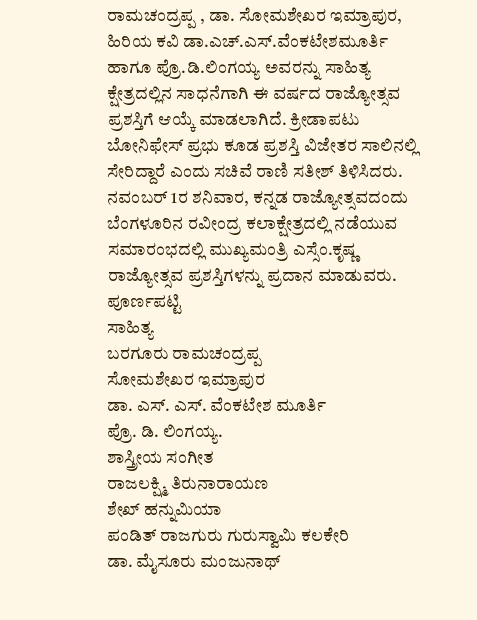ರಾಮಚಂದ್ರಪ್ಪ , ಡಾ. ಸೋಮಶೇಖರ ಇಮ್ರಾಪುರ, ಹಿರಿಯ ಕವಿ ಡಾ.ಎಚ್.ಎಸ್.ವೆಂಕಟೇಶಮೂರ್ತಿ ಹಾಗೂ ಪ್ರೊ.ಡಿ.ಲಿಂಗಯ್ಯ ಅವರನ್ನು ಸಾಹಿತ್ಯ ಕ್ಷೇತ್ರದಲ್ಲಿನ ಸಾಧನೆಗಾಗಿ ಈ ವರ್ಷದ ರಾಜ್ಯೋತ್ಸವ ಪ್ರಶಸ್ತಿಗೆ ಆಯ್ಕೆ ಮಾಡಲಾಗಿದೆ. ಕ್ರೀಡಾಪಟು ಬೋನಿಫೇಸ್ ಪ್ರಭು ಕೂಡ ಪ್ರಶಸ್ತಿ ವಿಜೇತರ ಸಾಲಿನಲ್ಲಿ ಸೇರಿದ್ದಾರೆ ಎಂದು ಸಚಿವೆ ರಾಣಿ ಸತೀಶ್ ತಿಳಿಸಿದರು.
ನವಂಬರ್ 1ರ ಶನಿವಾರ, ಕನ್ನಡ ರಾಜ್ಯೋತ್ಸವದಂದು ಬೆಂಗಳೂರಿನ ರವೀಂದ್ರ ಕಲಾಕ್ಷೇತ್ರದಲ್ಲಿ ನಡೆಯುವ ಸಮಾರಂಭದಲ್ಲಿ ಮುಖ್ಯಮಂತ್ರಿ ಎಸ್ಸೆಂ.ಕೃಷ್ಣ ರಾಜ್ಯೋತ್ಸವ ಪ್ರಶಸ್ತಿಗಳನ್ನು ಪ್ರದಾನ ಮಾಡುವರು.
ಪೂರ್ಣಪಟ್ಟಿ
ಸಾಹಿತ್ಯ
ಬರಗೂರು ರಾಮಚಂದ್ರಪ್ಪ
ಸೋಮಶೇಖರ ಇಮ್ರಾಪುರ
ಡಾ. ಎಸ್. ಎಸ್. ವೆಂಕಟೇಶ ಮೂರ್ತಿ
ಪ್ರೊ. ಡಿ. ಲಿಂಗಯ್ಯ.
ಶಾಸ್ತ್ರೀಯ ಸಂಗೀತ
ರಾಜಲಕ್ಷ್ಮಿ ತಿರುನಾರಾಯಣ
ಶೇಖ್ ಹನ್ನುಮಿಯಾ
ಪಂಡಿತ್ ರಾಜಗುರು ಗುರುಸ್ವಾಮಿ ಕಲಕೇರಿ
ಡಾ. ಮೈಸೂರು ಮಂಜುನಾಥ್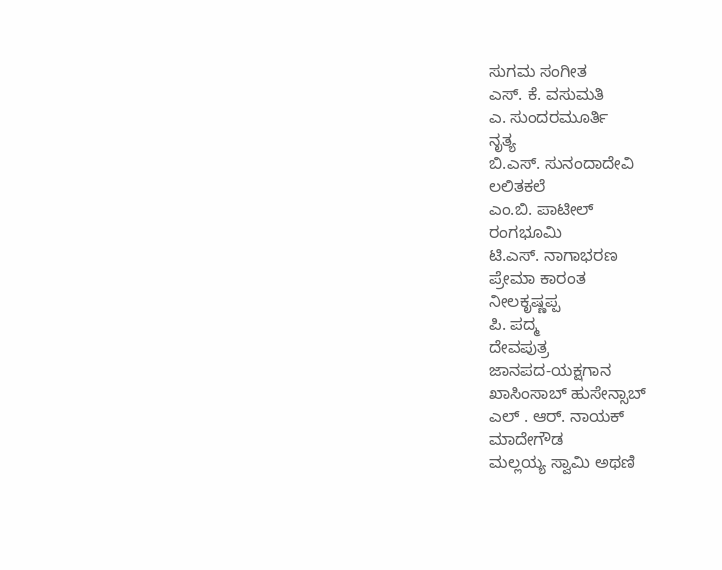ಸುಗಮ ಸಂಗೀತ
ಎಸ್. ಕೆ. ವಸುಮತಿ
ಎ. ಸುಂದರಮೂರ್ತಿ
ನೃತ್ಯ
ಬಿ.ಎಸ್. ಸುನಂದಾದೇವಿ
ಲಲಿತಕಲೆ
ಎಂ.ಬಿ. ಪಾಟೀಲ್
ರಂಗಭೂಮಿ
ಟಿ.ಎಸ್. ನಾಗಾಭರಣ
ಪ್ರೇಮಾ ಕಾರಂತ
ನೀಲಕೃಷ್ಣಪ್ಪ
ಪಿ. ಪದ್ಮ
ದೇವಪುತ್ರ
ಜಾನಪದ-ಯಕ್ಷಗಾನ
ಖಾಸಿಂಸಾಬ್ ಹುಸೇನ್ಸಾಬ್
ಎಲ್ . ಆರ್. ನಾಯಕ್
ಮಾದೇಗೌಡ
ಮಲ್ಲಯ್ಯ ಸ್ವಾಮಿ ಅಥಣಿ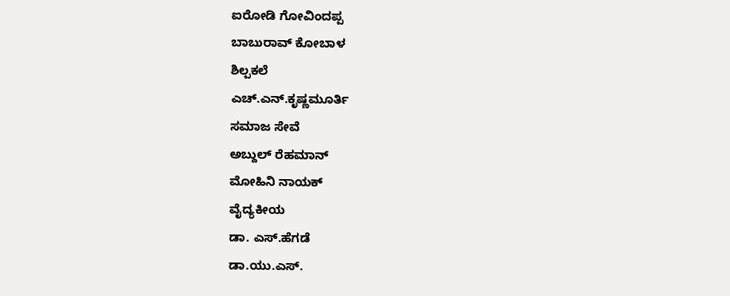ಐರೋಡಿ ಗೋವಿಂದಪ್ಪ
ಬಾಬುರಾವ್ ಕೋಬಾಳ
ಶಿಲ್ಪಕಲೆ
ಎಚ್.ಎನ್.ಕೃಷ್ಣಮೂರ್ತಿ
ಸಮಾಜ ಸೇವೆ
ಅಬ್ದುಲ್ ರೆಹಮಾನ್
ಮೋಹಿನಿ ನಾಯಕ್
ವೈದ್ಯಕೀಯ
ಡಾ. ಎಸ್.ಹೆಗಡೆ
ಡಾ.ಯು.ಎಸ್.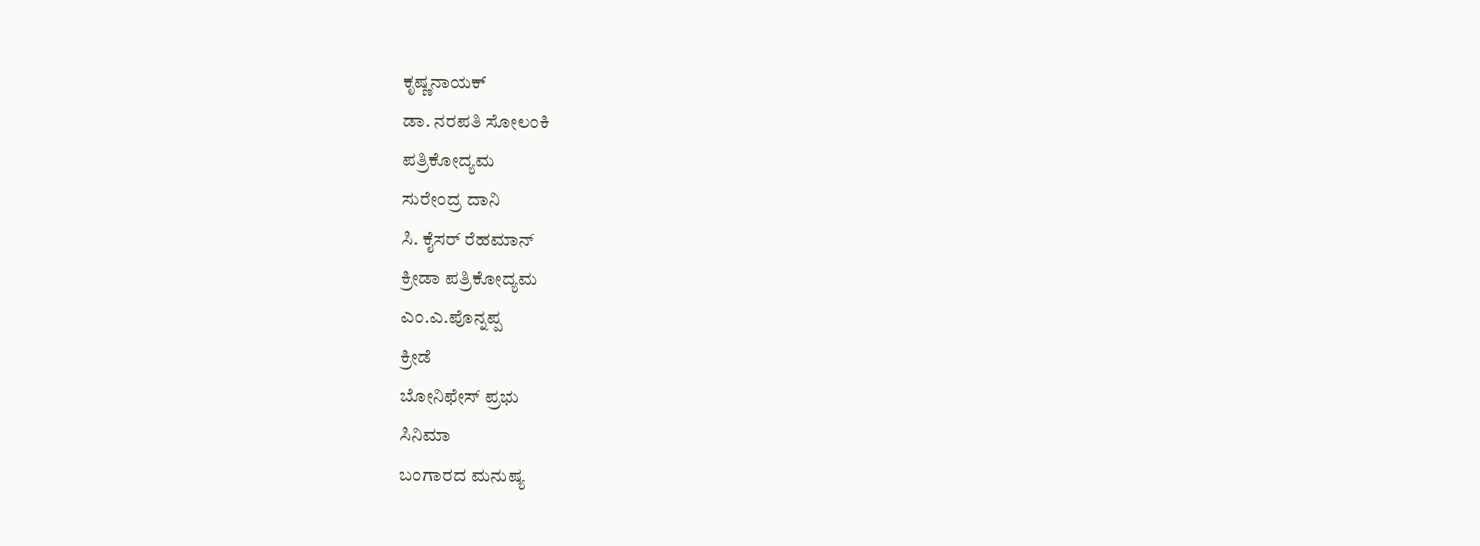ಕೃಷ್ಣನಾಯಕ್
ಡಾ. ನರಪತಿ ಸೋಲಂಕಿ
ಪತ್ರಿಕೋದ್ಯಮ
ಸುರೇಂದ್ರ ದಾನಿ
ಸಿ. ಕೈಸರ್ ರೆಹಮಾನ್
ಕ್ರೀಡಾ ಪತ್ರಿಕೋದ್ಯಮ
ಎಂ.ಎ.ಪೊನ್ನಪ್ಪ
ಕ್ರೀಡೆ
ಬೋನಿಫೇಸ್ ಪ್ರಭು
ಸಿನಿಮಾ
ಬಂಗಾರದ ಮನುಷ್ಯ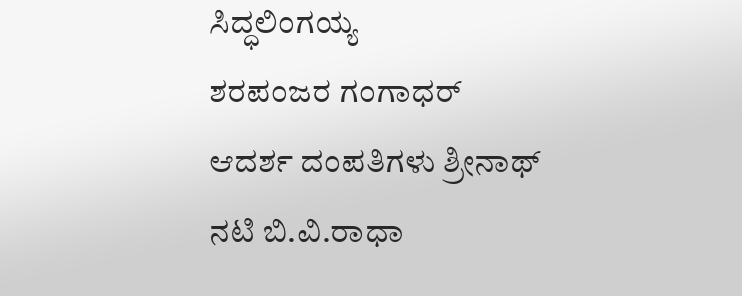ಸಿದ್ಧಲಿಂಗಯ್ಯ
ಶರಪಂಜರ ಗಂಗಾಧರ್
ಆದರ್ಶ ದಂಪತಿಗಳು ಶ್ರೀನಾಥ್
ನಟಿ ಬಿ.ವಿ.ರಾಧಾ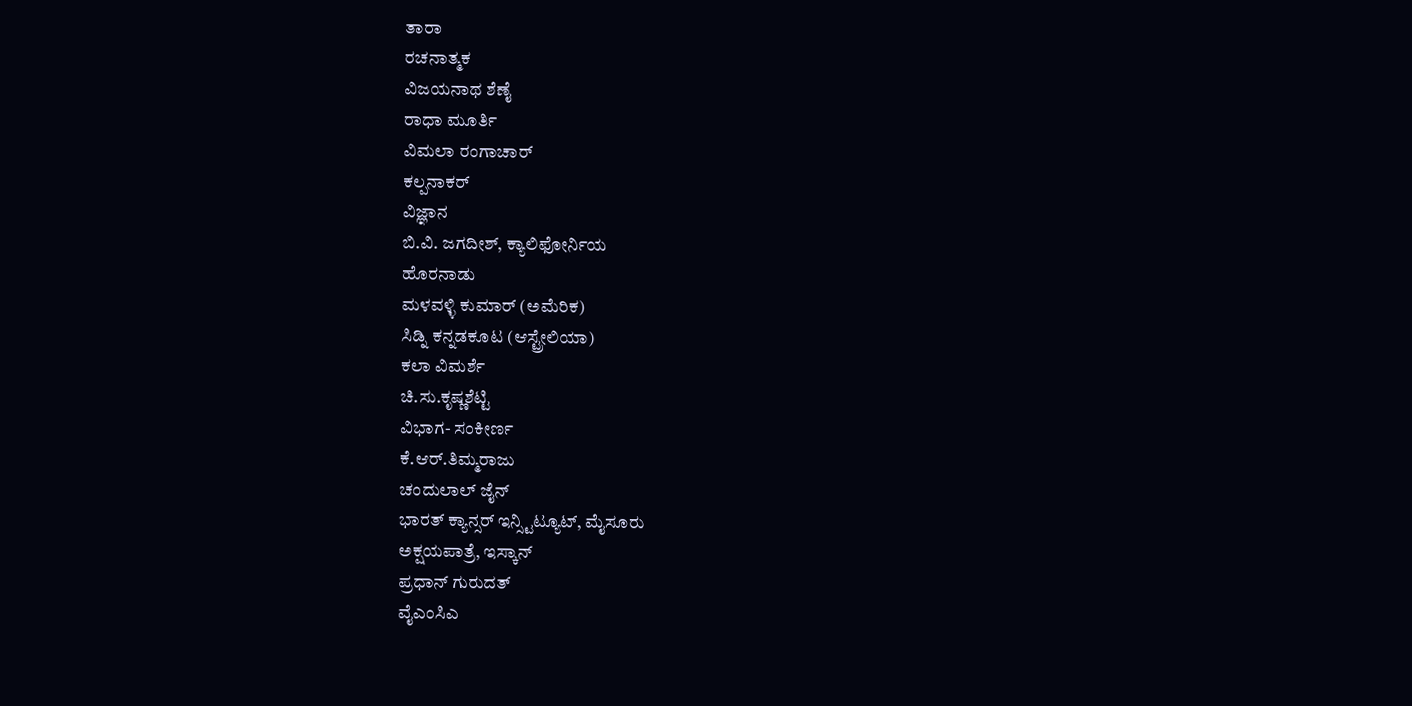ತಾರಾ
ರಚನಾತ್ಮಕ
ವಿಜಯನಾಥ ಶೆಣೈ
ರಾಧಾ ಮೂರ್ತಿ
ವಿಮಲಾ ರಂಗಾಚಾರ್
ಕಲ್ಪನಾಕರ್
ವಿಜ್ಞಾನ
ಬಿ.ವಿ. ಜಗದೀಶ್, ಕ್ಯಾಲಿಫೋರ್ನಿಯ
ಹೊರನಾಡು
ಮಳವಳ್ಳಿ ಕುಮಾರ್ (ಅಮೆರಿಕ)
ಸಿಡ್ನಿ ಕನ್ನಡಕೂಟ (ಆಸ್ಟ್ರೇಲಿಯಾ)
ಕಲಾ ವಿಮರ್ಶೆ
ಚಿ.ಸು.ಕೃಷ್ಣಶೆಟ್ಟಿ
ವಿಭಾಗ- ಸಂಕೀರ್ಣ
ಕೆ.ಆರ್.ತಿಮ್ಮರಾಜು
ಚಂದುಲಾಲ್ ಜೈನ್
ಭಾರತ್ ಕ್ಯಾನ್ಸರ್ ಇನ್ಸ್ಟಿಟ್ಯೂಟ್, ಮೈಸೂರು
ಅಕ್ಷಯಪಾತ್ರೆ, ಇಸ್ಕಾನ್
ಪ್ರಧಾನ್ ಗುರುದತ್
ವೈಎಂಸಿಎ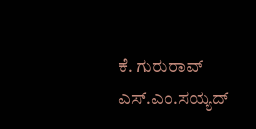ಕೆ. ಗುರುರಾವ್
ಎಸ್.ಎಂ.ಸಯ್ಯದ್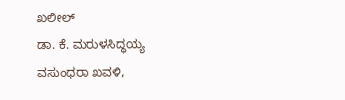ಖಲೀಲ್
ಡಾ. ಕೆ. ಮರುಳಸಿದ್ಧಯ್ಯ
ವಸುಂಧರಾ ಖವಳಿ,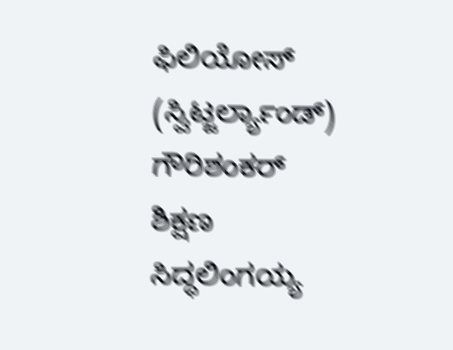ಫಿಲಿಯೋಸ್ (ಸ್ವಿಟ್ಜರ್ಲ್ಯಾಂಡ್)
ಗೌರಿಶಂಕರ್
ಶಿಕ್ಷಣ
ಸಿದ್ಧಲಿಂಗಯ್ಯ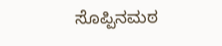ಸೊಪ್ಪಿನಮಠ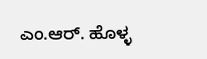ಎಂ.ಆರ್. ಹೊಳ್ಳ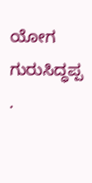ಯೋಗ
ಗುರುಸಿದ್ಧಪ್ಪ .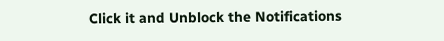Click it and Unblock the Notifications